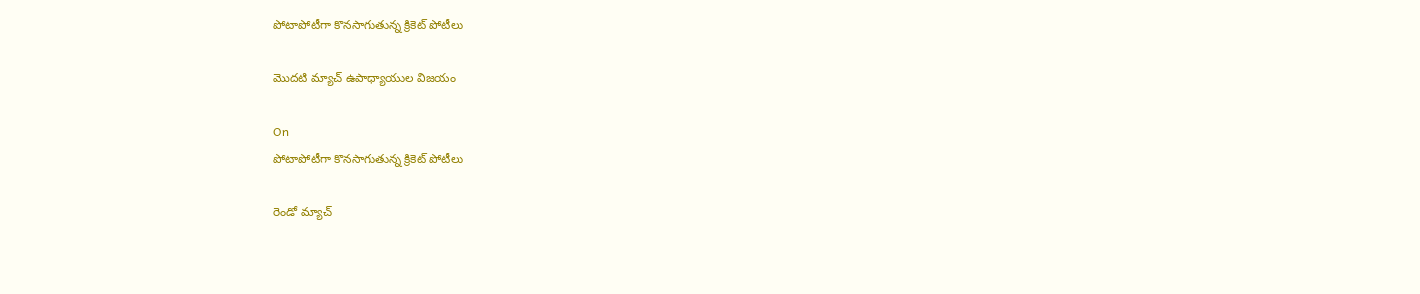పోటాపోటీగా కొనసాగుతున్న క్రికెట్ పోటీలు

మొదటి మ్యాచ్ ఉపాధ్యాయుల విజయం

On
పోటాపోటీగా కొనసాగుతున్న క్రికెట్ పోటీలు

రెండో మ్యాచ్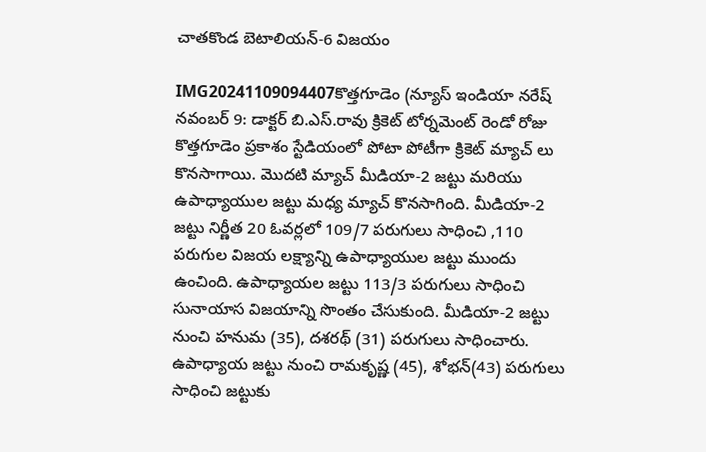చాతకొండ బెటాలియన్-6 విజయం

IMG20241109094407కొత్తగూడెం (న్యూస్ ఇండియా నరేష్ నవంబర్ 9: డాక్టర్ బి.ఎస్.రావు క్రికెట్ టోర్నమెంట్ రెండో రోజు కొత్తగూడెం ప్రకాశం స్టేడియంలో పోటా పోటీగా క్రికెట్ మ్యాచ్ లు కొనసాగాయి. మొదటి మ్యాచ్ మీడియా-2 జట్టు మరియు ఉపాధ్యాయుల జట్టు మధ్య మ్యాచ్ కొనసాగింది. మీడియా-2 జట్టు నిర్ణీత 20 ఓవర్లలో 109/7 పరుగులు సాధించి ,110 పరుగుల విజయ లక్ష్యాన్ని ఉపాధ్యాయుల జట్టు ముందు ఉంచింది. ఉపాధ్యాయల జట్టు 113/3 పరుగులు సాధించి సునాయాస విజయాన్ని సొంతం చేసుకుంది. మీడియా-2 జట్టు నుంచి హనుమ (35), దశరథ్ (31) పరుగులు సాధించారు. ఉపాధ్యాయ జట్టు నుంచి రామకృష్ణ (45), శోభన్(43) పరుగులు సాధించి జట్టుకు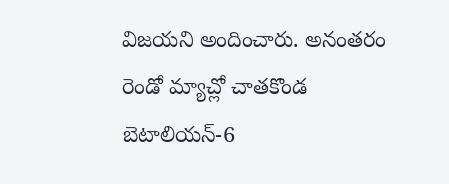విజయని అందించారు. అనంతరం రెండో మ్యాచ్లో చాతకొండ బెటాలియన్-6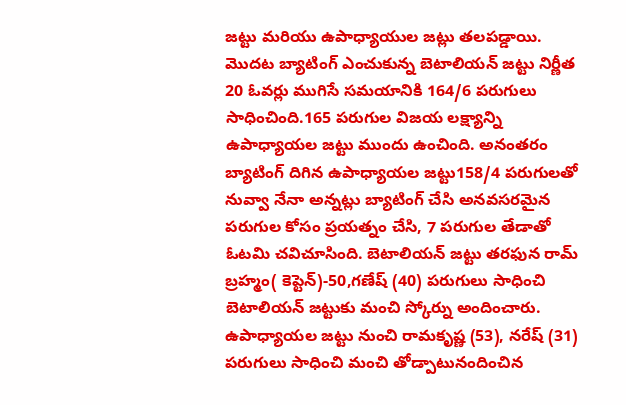జట్టు మరియు ఉపాధ్యాయుల జట్లు తలపడ్డాయి. మొదట బ్యాటింగ్ ఎంచుకున్న బెటాలియన్ జట్టు నిర్ణీత 20 ఓవర్లు ముగిసే సమయానికి 164/6 పరుగులు సాధించింది.165 పరుగుల విజయ లక్ష్యాన్ని ఉపాధ్యాయల జట్టు ముందు ఉంచింది. అనంతరం బ్యాటింగ్ దిగిన ఉపాధ్యాయల జట్టు158/4 పరుగులతో నువ్వా నేనా అన్నట్లు బ్యాటింగ్ చేసి అనవసరమైన పరుగుల కోసం ప్రయత్నం చేసి, 7 పరుగుల తేడాతో ఓటమి చవిచూసింది. బెటాలియన్ జట్టు తరఫున రామ్ బ్రహ్మం( కెప్టెన్)-50,గణేష్ (40) పరుగులు సాధించి బెటాలియన్ జట్టుకు మంచి స్కోర్ను అందించారు. ఉపాధ్యాయల జట్టు నుంచి రామకృష్ణ (53), నరేష్ (31) పరుగులు సాధించి మంచి తోడ్పాటునందించిన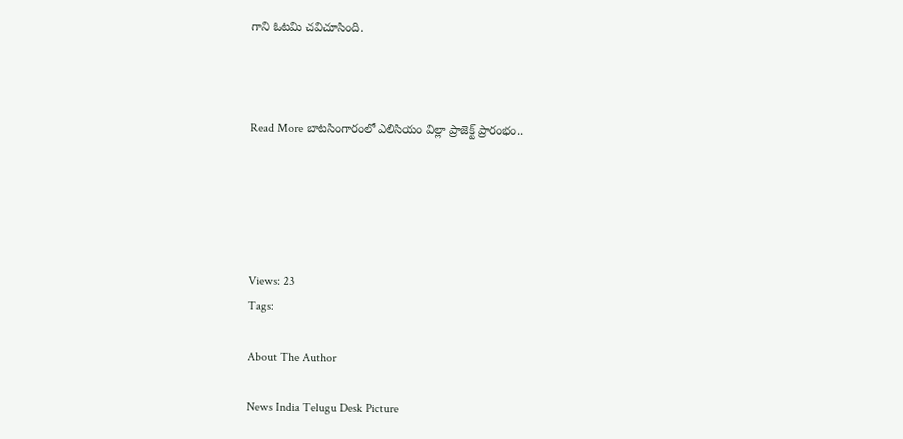గాని ఓటమి చవిచూసింది.



Read More బాటసింగారంలో ఎలిసియం విల్లా ప్రాజెక్ట్ ప్రారంభం..





Views: 23
Tags:

About The Author

News India Telugu Desk Picture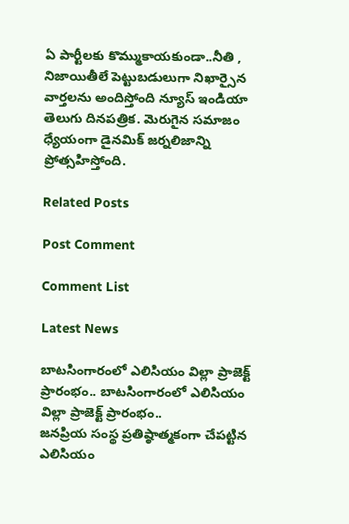ఏ పార్టీలకు కొమ్ముకాయకుండా..నీతి , నిజాయితీలే పెట్టుబడులుగా నిఖార్సైన వార్తలను అందిస్తోంది న్యూస్ ఇండియా తెలుగు దినపత్రిక. మెరుగైన సమాజం ధ్యేయంగా డైనమిక్ జర్నలిజాన్ని ప్రోత్సహిస్తోంది.

Related Posts

Post Comment

Comment List

Latest News

బాటసింగారంలో ఎలిసియం విల్లా ప్రాజెక్ట్ ప్రారంభం.. బాటసింగారంలో ఎలిసియం విల్లా ప్రాజెక్ట్ ప్రారంభం..
జనప్రియ సంస్థ ప్రతిష్ఠాత్మకంగా చేపట్టిన ఎలిసియం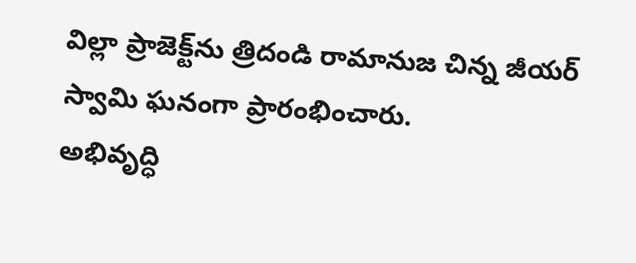విల్లా ప్రాజెక్ట్‌ను త్రిదండి రామానుజ చిన్న జీయర్ స్వామి ఘనంగా ప్రారంభించారు.
అభివృద్ధి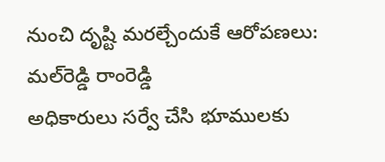నుంచి దృష్టి మరల్చేందుకే ఆరోపణలు: మల్‌రెడ్డి రాంరెడ్డి
అధికారులు సర్వే చేసి భూములకు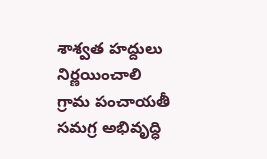శాశ్వత హద్దులు నిర్ణయించాలి
గ్రామ పంచాయతీ సమగ్ర అభివృద్ధి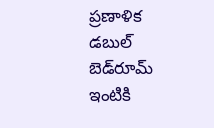ప్రణాళిక
డబుల్ బెడ్‌రూమ్ ఇంటికి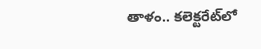తాళం.. కలెక్టరేట్‌లో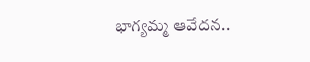భాగ్యమ్మ ఆవేదన..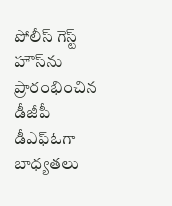పోలీస్ గెస్ట్ హౌస్‌ను ప్రారంభించిన డీజీపీ
డీఎఫ్ఓగా బాధ్యతలు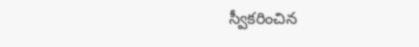స్వీకరించిన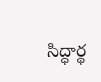సిద్ధార్థ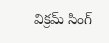విక్రమ్ సింగ్